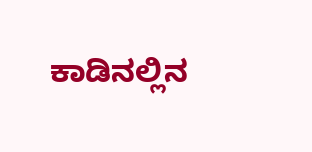ಕಾಡಿನಲ್ಲಿನ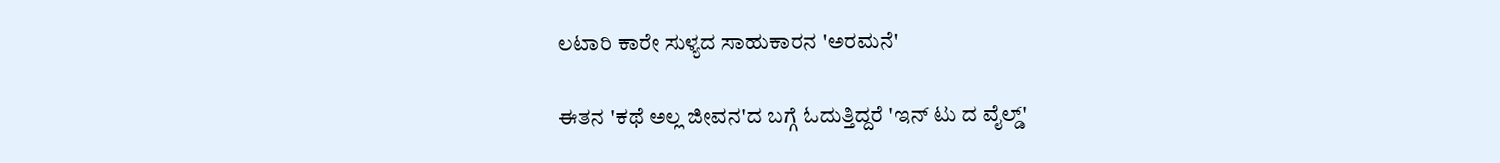ಲಟಾರಿ ಕಾರೇ ಸುಳ್ಯದ ಸಾಹುಕಾರನ 'ಅರಮನೆ'

ಈತನ 'ಕಥೆ ಅಲ್ಲ ಜೀವನ'ದ ಬಗ್ಗೆ ಓದುತ್ತಿದ್ದರೆ 'ಇನ್ ಟು ದ ವೈಲ್ಡ್'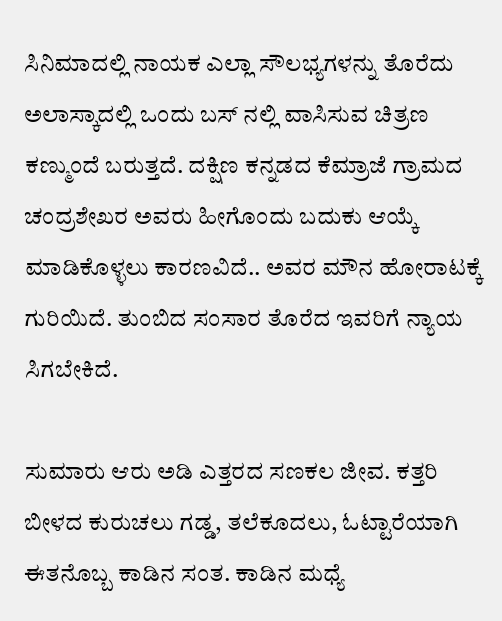ಸಿನಿಮಾದಲ್ಲಿ ನಾಯಕ ಎಲ್ಲಾ ಸೌಲಭ್ಯಗಳನ್ನು ತೊರೆದು ಅಲಾಸ್ಕಾದಲ್ಲಿ ಒಂದು ಬಸ್ ನಲ್ಲಿ ವಾಸಿಸುವ ಚಿತ್ರಣ ಕಣ್ಮುಂದೆ ಬರುತ್ತದೆ. ದಕ್ಷಿಣ ಕನ್ನಡದ ಕೆಮ್ರಾಜೆ ಗ್ರಾಮದ ಚಂದ್ರಶೇಖರ ಅವರು ಹೀಗೊಂದು ಬದುಕು ಆಯ್ಕೆ ಮಾಡಿಕೊಳ್ಳಲು ಕಾರಣವಿದೆ.. ಅವರ ಮೌನ ಹೋರಾಟಕ್ಕೆ ಗುರಿಯಿದೆ. ತುಂಬಿದ ಸಂಸಾರ ತೊರೆದ ಇವರಿಗೆ ನ್ಯಾಯ ಸಿಗಬೇಕಿದೆ.

ಸುಮಾರು ಆರು ಅಡಿ ಎತ್ತರದ ಸಣಕಲ ಜೀವ. ಕತ್ತರಿ ಬೀಳದ ಕುರುಚಲು ಗಡ್ಡ, ತಲೆಕೂದಲು, ಓಟ್ಟಾರೆಯಾಗಿ ಈತನೊಬ್ಬ ಕಾಡಿನ ಸಂತ. ಕಾಡಿನ ಮಧ್ಯೆ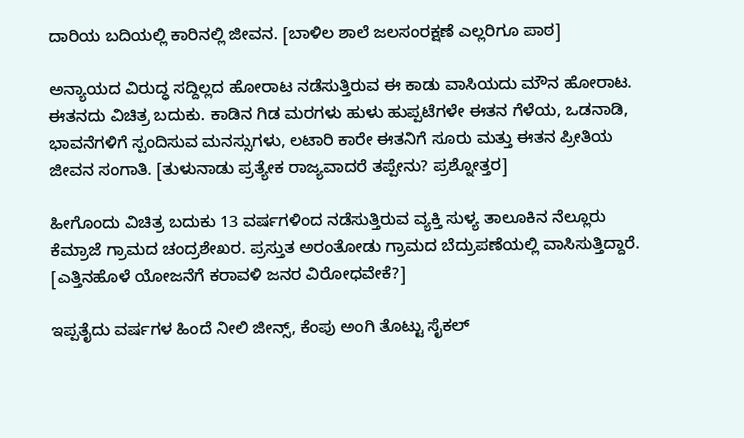ದಾರಿಯ ಬದಿಯಲ್ಲಿ ಕಾರಿನಲ್ಲಿ ಜೀವನ. [ಬಾಳಿಲ ಶಾಲೆ ಜಲಸಂರಕ್ಷಣೆ ಎಲ್ಲರಿಗೂ ಪಾಠ]

ಅನ್ಯಾಯದ ವಿರುದ್ಧ ಸದ್ದಿಲ್ಲದ ಹೋರಾಟ ನಡೆಸುತ್ತಿರುವ ಈ ಕಾಡು ವಾಸಿಯದು ಮೌನ ಹೋರಾಟ. ಈತನದು ವಿಚಿತ್ರ ಬದುಕು. ಕಾಡಿನ ಗಿಡ ಮರಗಳು ಹುಳು ಹುಪ್ಪಟೆಗಳೇ ಈತನ ಗೆಳೆಯ, ಒಡನಾಡಿ, ಭಾವನೆಗಳಿಗೆ ಸ್ಪಂದಿಸುವ ಮನಸ್ಸುಗಳು, ಲಟಾರಿ ಕಾರೇ ಈತನಿಗೆ ಸೂರು ಮತ್ತು ಈತನ ಪ್ರೀತಿಯ ಜೀವನ ಸಂಗಾತಿ. [ತುಳುನಾಡು ಪ್ರತ್ಯೇಕ ರಾಜ್ಯವಾದರೆ ತಪ್ಪೇನು? ಪ್ರಶ್ನೋತ್ತರ]

ಹೀಗೊಂದು ವಿಚಿತ್ರ ಬದುಕು 13 ವರ್ಷಗಳಿಂದ ನಡೆಸುತ್ತಿರುವ ವ್ಯಕ್ತಿ ಸುಳ್ಯ ತಾಲೂಕಿನ ನೆಲ್ಲೂರು ಕೆಮ್ರಾಜೆ ಗ್ರಾಮದ ಚಂದ್ರಶೇಖರ. ಪ್ರಸ್ತುತ ಅರಂತೋಡು ಗ್ರಾಮದ ಬೆದ್ರುಪಣೆಯಲ್ಲಿ ವಾಸಿಸುತ್ತಿದ್ದಾರೆ. [ಎತ್ತಿನಹೊಳೆ ಯೋಜನೆಗೆ ಕರಾವಳಿ ಜನರ ವಿರೋಧವೇಕೆ?]

ಇಪ್ಪತೈದು ವರ್ಷಗಳ ಹಿಂದೆ ನೀಲಿ ಜೀನ್ಸ್, ಕೆಂಪು ಅಂಗಿ ತೊಟ್ಟು ಸೈಕಲ್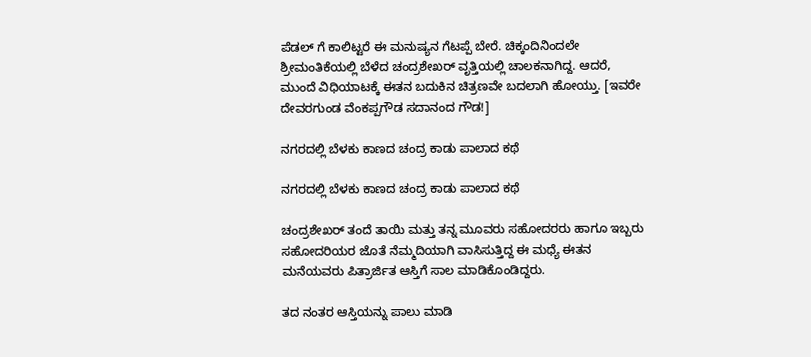ಪೆಡಲ್ ಗೆ ಕಾಲಿಟ್ಟರೆ ಈ ಮನುಷ್ಯನ ಗೆಟಪ್ಪೆ ಬೇರೆ. ಚಿಕ್ಕಂದಿನಿಂದಲೇ ಶ್ರೀಮಂತಿಕೆಯಲ್ಲಿ ಬೆಳೆದ ಚಂದ್ರಶೇಖರ್ ವೃತ್ತಿಯಲ್ಲಿ ಚಾಲಕನಾಗಿದ್ದ. ಆದರೆ, ಮುಂದೆ ವಿಧಿಯಾಟಕ್ಕೆ ಈತನ ಬದುಕಿನ ಚಿತ್ರಣವೇ ಬದಲಾಗಿ ಹೋಯ್ತು. [ಇವರೇ ದೇವರಗುಂಡ ವೆಂಕಪ್ಪಗೌಡ ಸದಾನಂದ ಗೌಡ!]

ನಗರದಲ್ಲಿ ಬೆಳಕು ಕಾಣದ ಚಂದ್ರ ಕಾಡು ಪಾಲಾದ ಕಥೆ

ನಗರದಲ್ಲಿ ಬೆಳಕು ಕಾಣದ ಚಂದ್ರ ಕಾಡು ಪಾಲಾದ ಕಥೆ

ಚಂದ್ರಶೇಖರ್ ತಂದೆ ತಾಯಿ ಮತ್ತು ತನ್ನ ಮೂವರು ಸಹೋದರರು ಹಾಗೂ ಇಬ್ಬರು ಸಹೋದರಿಯರ ಜೊತೆ ನೆಮ್ಮದಿಯಾಗಿ ವಾಸಿಸುತ್ತಿದ್ದ ಈ ಮಧ್ಯೆ ಈತನ ಮನೆಯವರು ಪಿತ್ರಾರ್ಜಿತ ಆಸ್ತಿಗೆ ಸಾಲ ಮಾಡಿಕೊಂಡಿದ್ದರು.

ತದ ನಂತರ ಆಸ್ತಿಯನ್ನು ಪಾಲು ಮಾಡಿ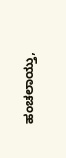ಹಂಚಲಾಯ್ತು,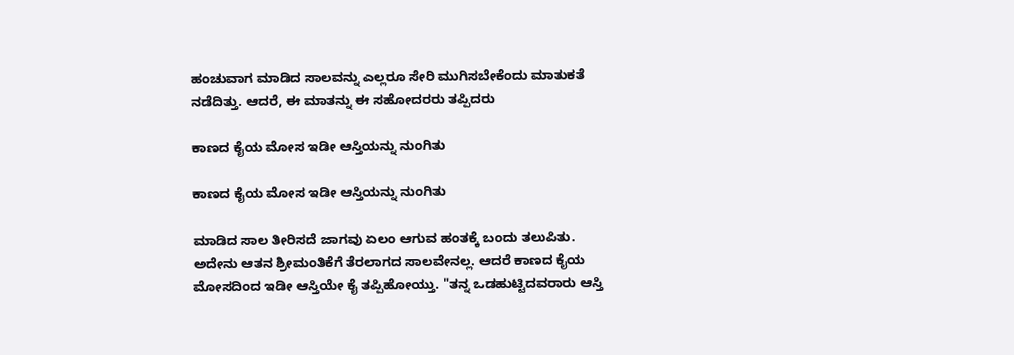ಹಂಚುವಾಗ ಮಾಡಿದ ಸಾಲವನ್ನು ಎಲ್ಲರೂ ಸೇರಿ ಮುಗಿಸಬೇಕೆಂದು ಮಾತುಕತೆ ನಡೆದಿತ್ತು. ಆದರೆ, ಈ ಮಾತನ್ನು ಈ ಸಹೋದರರು ತಪ್ಪಿದರು

ಕಾಣದ ಕೈಯ ಮೋಸ ಇಡೀ ಆಸ್ತಿಯನ್ನು ನುಂಗಿತು

ಕಾಣದ ಕೈಯ ಮೋಸ ಇಡೀ ಆಸ್ತಿಯನ್ನು ನುಂಗಿತು

ಮಾಡಿದ ಸಾಲ ತೀರಿಸದೆ ಜಾಗವು ಏಲಂ ಆಗುವ ಹಂತಕ್ಕೆ ಬಂದು ತಲುಪಿತು. ಅದೇನು ಆತನ ಶ್ರೀಮಂತಿಕೆಗೆ ತೆರಲಾಗದ ಸಾಲವೇನಲ್ಲ. ಆದರೆ ಕಾಣದ ಕೈಯ ಮೋಸದಿಂದ ಇಡೀ ಆಸ್ತಿಯೇ ಕೈ ತಪ್ಪಿಹೋಯ್ತು. "ತನ್ನ ಒಡಹುಟ್ಟಿದವರಾರು ಆಸ್ತಿ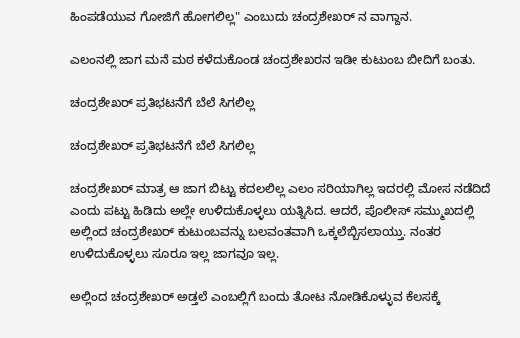ಹಿಂಪಡೆಯುವ ಗೋಜಿಗೆ ಹೋಗಲಿಲ್ಲ" ಎಂಬುದು ಚಂದ್ರಶೇಖರ್ ನ ವಾಗ್ದಾನ.

ಎಲಂನಲ್ಲಿ ಜಾಗ ಮನೆ ಮಠ ಕಳೆದುಕೊಂಡ ಚಂದ್ರಶೇಖರನ ಇಡೀ ಕುಟುಂಬ ಬೀದಿಗೆ ಬಂತು.

ಚಂದ್ರಶೇಖರ್ ಪ್ರತಿಭಟನೆಗೆ ಬೆಲೆ ಸಿಗಲಿಲ್ಲ

ಚಂದ್ರಶೇಖರ್ ಪ್ರತಿಭಟನೆಗೆ ಬೆಲೆ ಸಿಗಲಿಲ್ಲ

ಚಂದ್ರಶೇಖರ್ ಮಾತ್ರ ಆ ಜಾಗ ಬಿಟ್ಟು ಕದಲಲಿಲ್ಲ ಎಲಂ ಸರಿಯಾಗಿಲ್ಲ ಇದರಲ್ಲಿ ಮೋಸ ನಡೆದಿದೆ ಎಂದು ಪಟ್ಟು ಹಿಡಿದು ಅಲ್ಲೇ ಉಳಿದುಕೊಳ್ಳಲು ಯತ್ನಿಸಿದ. ಆದರೆ, ಪೊಲೀಸ್ ಸಮ್ಮುಖದಲ್ಲಿ ಅಲ್ಲಿಂದ ಚಂದ್ರಶೇಖರ್ ಕುಟುಂಬವನ್ನು ಬಲವಂತವಾಗಿ ಒಕ್ಕಲೆಬ್ಬಿಸಲಾಯ್ತು. ನಂತರ ಉಳಿದುಕೊಳ್ಳಲು ಸೂರೂ ಇಲ್ಲ ಜಾಗವೂ ಇಲ್ಲ.

ಅಲ್ಲಿಂದ ಚಂದ್ರಶೇಖರ್ ಅಡ್ತಲೆ ಎಂಬಲ್ಲಿಗೆ ಬಂದು ತೋಟ ನೋಡಿಕೊಳ್ಳುವ ಕೆಲಸಕ್ಕೆ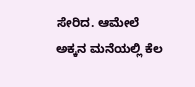ಸೇರಿದ. ಆಮೇಲೆ ಅಕ್ಕನ ಮನೆಯಲ್ಲಿ ಕೆಲ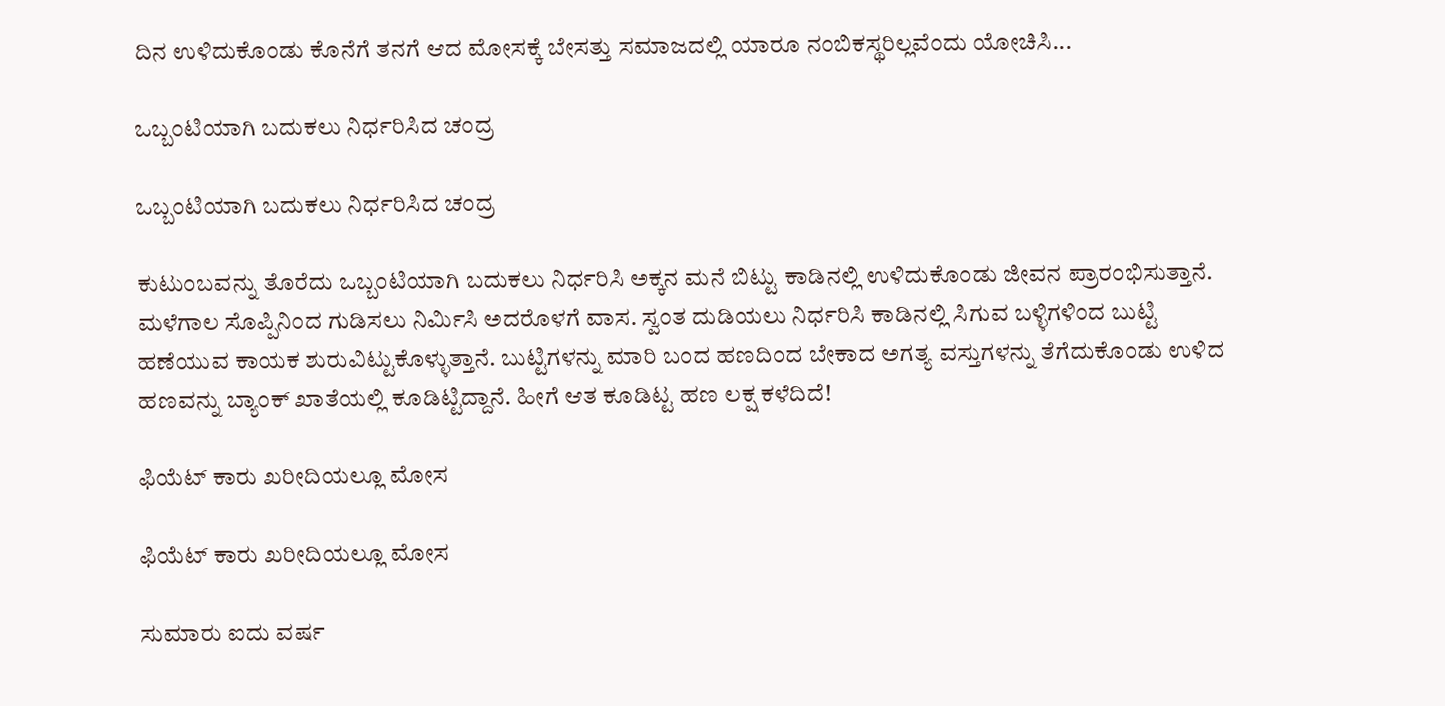ದಿನ ಉಳಿದುಕೊಂಡು ಕೊನೆಗೆ ತನಗೆ ಆದ ಮೋಸಕ್ಕೆ ಬೇಸತ್ತು ಸಮಾಜದಲ್ಲಿ ಯಾರೂ ನಂಬಿಕಸ್ಥರಿಲ್ಲವೆಂದು ಯೋಚಿಸಿ...

ಒಬ್ಬಂಟಿಯಾಗಿ ಬದುಕಲು ನಿರ್ಧರಿಸಿದ ಚಂದ್ರ

ಒಬ್ಬಂಟಿಯಾಗಿ ಬದುಕಲು ನಿರ್ಧರಿಸಿದ ಚಂದ್ರ

ಕುಟುಂಬವನ್ನು ತೊರೆದು ಒಬ್ಬಂಟಿಯಾಗಿ ಬದುಕಲು ನಿರ್ಧರಿಸಿ ಅಕ್ಕನ ಮನೆ ಬಿಟ್ಟು ಕಾಡಿನಲ್ಲಿ ಉಳಿದುಕೊಂಡು ಜೀವನ ಪ್ರಾರಂಭಿಸುತ್ತಾನೆ. ಮಳೆಗಾಲ ಸೊಪ್ಪಿನಿಂದ ಗುಡಿಸಲು ನಿರ್ಮಿಸಿ ಅದರೊಳಗೆ ವಾಸ. ಸ್ವಂತ ದುಡಿಯಲು ನಿರ್ಧರಿಸಿ ಕಾಡಿನಲ್ಲಿ ಸಿಗುವ ಬಳ್ಳಿಗಳಿಂದ ಬುಟ್ಟಿ ಹಣೆಯುವ ಕಾಯಕ ಶುರುವಿಟ್ಟುಕೊಳ್ಳುತ್ತಾನೆ. ಬುಟ್ಟಿಗಳನ್ನು ಮಾರಿ ಬಂದ ಹಣದಿಂದ ಬೇಕಾದ ಅಗತ್ಯ ವಸ್ತುಗಳನ್ನು ತೆಗೆದುಕೊಂಡು ಉಳಿದ ಹಣವನ್ನು ಬ್ಯಾಂಕ್ ಖಾತೆಯಲ್ಲಿ ಕೂಡಿಟ್ಟಿದ್ದಾನೆ. ಹೀಗೆ ಆತ ಕೂಡಿಟ್ಟ ಹಣ ಲಕ್ಷ ಕಳೆದಿದೆ!

ಫಿಯೆಟ್ ಕಾರು ಖರೀದಿಯಲ್ಲೂ ಮೋಸ

ಫಿಯೆಟ್ ಕಾರು ಖರೀದಿಯಲ್ಲೂ ಮೋಸ

ಸುಮಾರು ಐದು ವರ್ಷ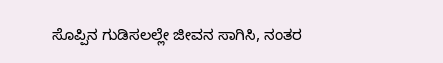ಸೊಪ್ಪಿನ ಗುಡಿಸಲಲ್ಲೇ ಜೀವನ ಸಾಗಿಸಿ, ನಂತರ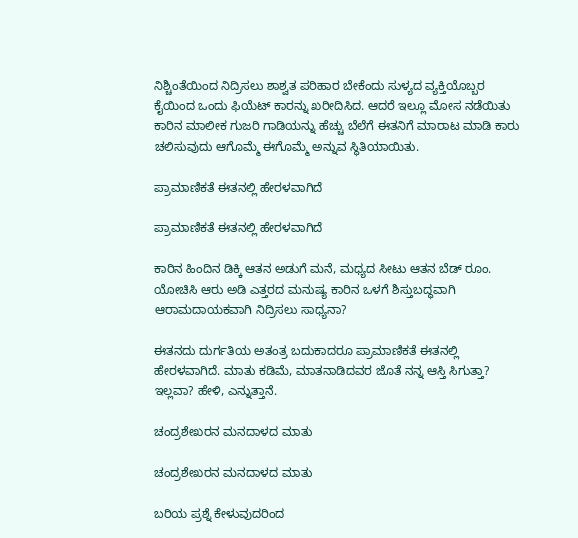ನಿಶ್ಚಿಂತೆಯಿಂದ ನಿದ್ರಿಸಲು ಶಾಶ್ವತ ಪರಿಹಾರ ಬೇಕೆಂದು ಸುಳ್ಯದ ವ್ಯಕ್ತಿಯೊಬ್ಬರ ಕೈಯಿಂದ ಒಂದು ಫಿಯೆಟ್ ಕಾರನ್ನು ಖರೀದಿಸಿದ. ಆದರೆ ಇಲ್ಲೂ ಮೋಸ ನಡೆಯಿತು ಕಾರಿನ ಮಾಲೀಕ ಗುಜರಿ ಗಾಡಿಯನ್ನು ಹೆಚ್ಚು ಬೆಲೆಗೆ ಈತನಿಗೆ ಮಾರಾಟ ಮಾಡಿ ಕಾರು ಚಲಿಸುವುದು ಆಗೊಮ್ಮೆ ಈಗೊಮ್ಮೆ ಅನ್ನುವ ಸ್ಥಿತಿಯಾಯಿತು.

ಪ್ರಾಮಾಣಿಕತೆ ಈತನಲ್ಲಿ ಹೇರಳವಾಗಿದೆ

ಪ್ರಾಮಾಣಿಕತೆ ಈತನಲ್ಲಿ ಹೇರಳವಾಗಿದೆ

ಕಾರಿನ ಹಿಂದಿನ ಡಿಕ್ಕಿ ಆತನ ಅಡುಗೆ ಮನೆ, ಮಧ್ಯದ ಸೀಟು ಆತನ ಬೆಡ್ ರೂಂ. ಯೋಚಿಸಿ ಆರು ಅಡಿ ಎತ್ತರದ ಮನುಷ್ಯ ಕಾರಿನ ಒಳಗೆ ಶಿಸ್ತುಬದ್ಧವಾಗಿ ಆರಾಮದಾಯಕವಾಗಿ ನಿದ್ರಿಸಲು ಸಾಧ್ಯನಾ?

ಈತನದು ದುರ್ಗತಿಯ ಅತಂತ್ರ ಬದುಕಾದರೂ ಪ್ರಾಮಾಣಿಕತೆ ಈತನಲ್ಲಿ ಹೇರಳವಾಗಿದೆ. ಮಾತು ಕಡಿಮೆ, ಮಾತನಾಡಿದವರ ಜೊತೆ ನನ್ನ ಆಸ್ತಿ ಸಿಗುತ್ತಾ? ಇಲ್ಲವಾ? ಹೇಳಿ, ಎನ್ನುತ್ತಾನೆ.

ಚಂದ್ರಶೇಖರನ ಮನದಾಳದ ಮಾತು

ಚಂದ್ರಶೇಖರನ ಮನದಾಳದ ಮಾತು

ಬರಿಯ ಪ್ರಶ್ನೆ ಕೇಳುವುದರಿಂದ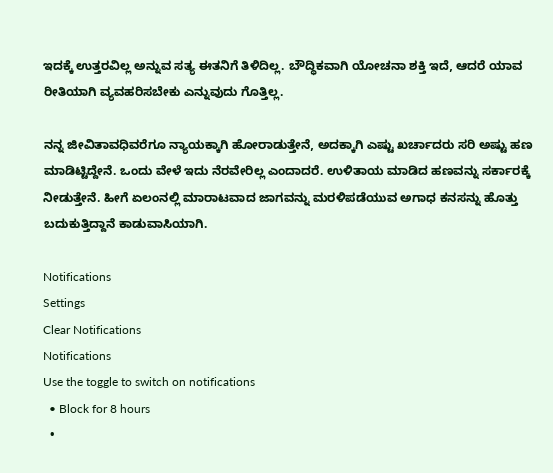ಇದಕ್ಕೆ ಉತ್ತರವಿಲ್ಲ ಅನ್ನುವ ಸತ್ಯ ಈತನಿಗೆ ತಿಳಿದಿಲ್ಲ. ಬೌದ್ಧಿಕವಾಗಿ ಯೋಚನಾ ಶಕ್ತಿ ಇದೆ, ಆದರೆ ಯಾವ ರೀತಿಯಾಗಿ ವ್ಯವಹರಿಸಬೇಕು ಎನ್ನುವುದು ಗೊತ್ತಿಲ್ಲ.

ನನ್ನ ಜೀವಿತಾವಧಿವರೆಗೂ ನ್ಯಾಯಕ್ಕಾಗಿ ಹೋರಾಡುತ್ತೇನೆ, ಅದಕ್ಕಾಗಿ ಎಷ್ಟು ಖರ್ಚಾದರು ಸರಿ ಅಷ್ಟು ಹಣ ಮಾಡಿಟ್ಟಿದ್ದೇನೆ. ಒಂದು ವೇಳೆ ಇದು ನೆರವೇರಿಲ್ಲ ಎಂದಾದರೆ. ಉಳಿತಾಯ ಮಾಡಿದ ಹಣವನ್ನು ಸರ್ಕಾರಕ್ಕೆ ನೀಡುತ್ತೇನೆ. ಹೀಗೆ ಏಲಂನಲ್ಲಿ ಮಾರಾಟವಾದ ಜಾಗವನ್ನು ಮರಳಿಪಡೆಯುವ ಅಗಾಧ ಕನಸನ್ನು ಹೊತ್ತು ಬದುಕುತ್ತಿದ್ದಾನೆ ಕಾಡುವಾಸಿಯಾಗಿ.

Notifications
Settings
Clear Notifications
Notifications
Use the toggle to switch on notifications
  • Block for 8 hours
  •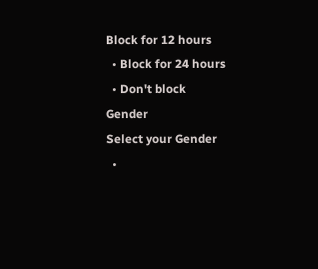Block for 12 hours
  • Block for 24 hours
  • Don't block
Gender
Select your Gender
  •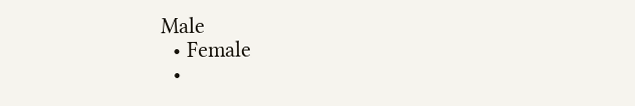Male
  • Female
  •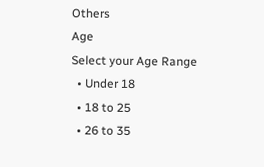Others
Age
Select your Age Range
  • Under 18
  • 18 to 25
  • 26 to 35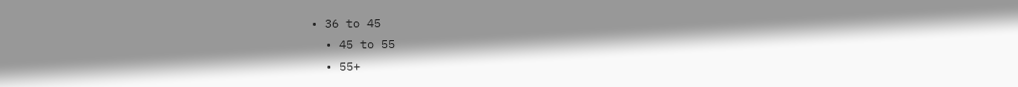• 36 to 45
  • 45 to 55
  • 55+